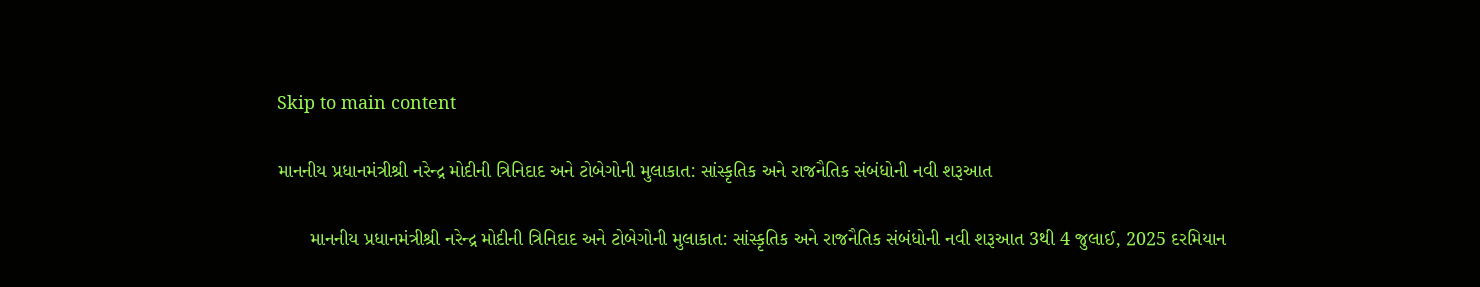Skip to main content

માનનીય પ્રધાનમંત્રીશ્રી નરેન્દ્ર મોદીની ત્રિનિદાદ અને ટોબેગોની મુલાકાત: સાંસ્કૃતિક અને રાજનૈતિક સંબંધોની નવી શરૂઆત

      માનનીય પ્રધાનમંત્રીશ્રી નરેન્દ્ર મોદીની ત્રિનિદાદ અને ટોબેગોની મુલાકાત: સાંસ્કૃતિક અને રાજનૈતિક સંબંધોની નવી શરૂઆત 3થી 4 જુલાઈ, 2025 દરમિયાન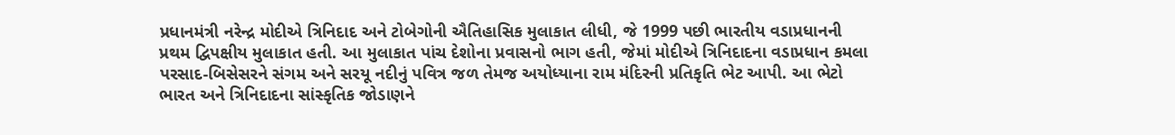પ્રધાનમંત્રી નરેન્દ્ર મોદીએ ત્રિનિદાદ અને ટોબેગોની ઐતિહાસિક મુલાકાત લીધી, જે 1999 પછી ભારતીય વડાપ્રધાનની પ્રથમ દ્વિપક્ષીય મુલાકાત હતી. આ મુલાકાત પાંચ દેશોના પ્રવાસનો ભાગ હતી, જેમાં મોદીએ ત્રિનિદાદના વડાપ્રધાન કમલા પરસાદ-બિસેસરને સંગમ અને સરયૂ નદીનું પવિત્ર જળ તેમજ અયોધ્યાના રામ મંદિરની પ્રતિકૃતિ ભેટ આપી. આ ભેટો ભારત અને ત્રિનિદાદના સાંસ્કૃતિક જોડાણને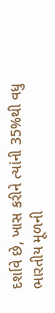દર્શાવે છે, ખાસ કરીને ત્યાંની 35%થી વધુ ભારતીય મૂળની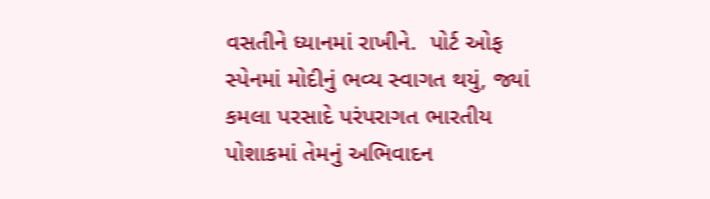વસતીને ધ્યાનમાં રાખીને.  પોર્ટ ઓફ સ્પેનમાં મોદીનું ભવ્ય સ્વાગત થયું, જ્યાં કમલા પરસાદે પરંપરાગત ભારતીય પોશાકમાં તેમનું અભિવાદન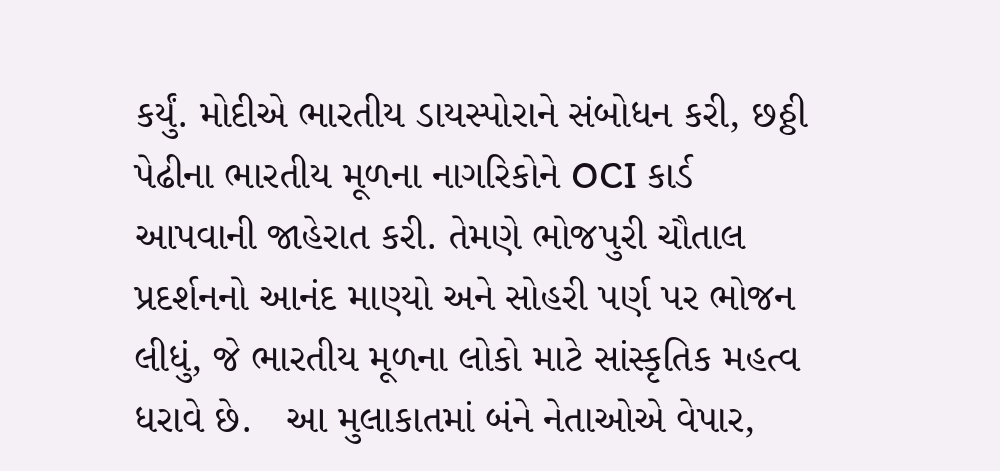કર્યું. મોદીએ ભારતીય ડાયસ્પોરાને સંબોધન કરી, છઠ્ઠી પેઢીના ભારતીય મૂળના નાગરિકોને OCI કાર્ડ આપવાની જાહેરાત કરી. તેમણે ભોજપુરી ચૌતાલ પ્રદર્શનનો આનંદ માણ્યો અને સોહરી પર્ણ પર ભોજન લીધું, જે ભારતીય મૂળના લોકો માટે સાંસ્કૃતિક મહત્વ ધરાવે છે.   આ મુલાકાતમાં બંને નેતાઓએ વેપાર,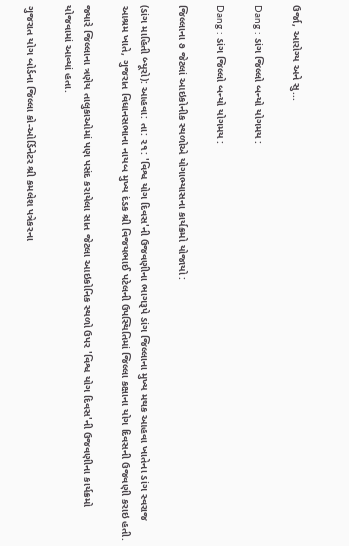ઉર્જા, આરોગ્ય અને સુ...

Dang : ડાંગ જિલ્લો બન્યો યોગમય :

Dang : ડાંગ જિલ્લો બન્યો યોગમય :

જિલ્લાના ૭ જેટલાં આઇકોનીક સ્થળોએ યોગાભ્યાસના કાર્યક્રમો યોજાયો :

(ડાંગ માહિતી બ્યૂરો): આહવા: તા: ૨૧: 'વિશ્વ યોગ દિવસ'ની ઉજવણીના ભાગરૂપે ડાંગ જિલ્લાના મુખ્ય મથક આહવા ખાતેના ડાંગ સ્વરાજ આશ્રમ ખાતે, ગુજરાત વિધાનસભાના નાયબ મુખ્ય દંડક શ્રી વિજયભાઈ પટેલની ઉપસ્થિતિમાં જિલ્લા કક્ષાના યોગ દિવસની ઉજવણી કરાઇ હતી.

જ્યારે જિલ્લાના ત્રણેય તાલુકાઓમાં પણ પસંદ કરાયેલા સાત જેટલા આઇકોનિક સ્થળો ઉપર 'વિશ્વ યોગ દિવસ'ની ઉજવણીના કાર્યક્રમો યોજવામાં આવ્યાં હતા.

ગુજરાત યોગ બોર્ડના જિલ્લા કો-ઓર્ડિનેટર શ્રી કમલેશ પત્રેકરના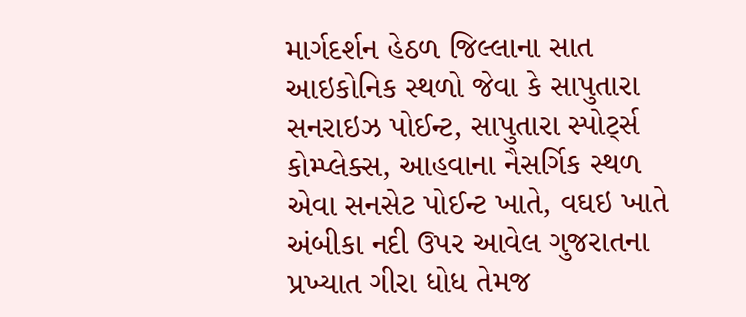માર્ગદર્શન હેઠળ જિલ્લાના સાત આઇકોનિક સ્થળો જેવા કે સાપુતારા સનરાઇઝ પોઈન્ટ, સાપુતારા સ્પોર્ટ્સ કોમ્પ્લેક્સ, આહવાના નૈસર્ગિક સ્થળ એવા સનસેટ પોઈન્ટ ખાતે, વઘઇ ખાતે અંબીકા નદી ઉપર આવેલ ગુજરાતના પ્રખ્યાત ગીરા ધોધ તેમજ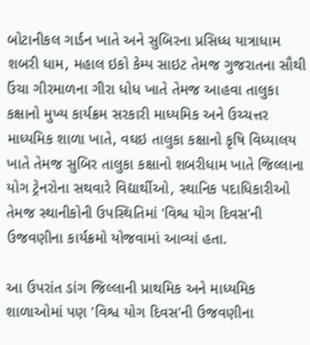બોટાનીકલ ગાર્ડન ખાતે અને સુબિરના પ્રસિધ્ધ યાત્રાધામ શબરી ધામ, મહાલ ઇકો કેમ્પ સાઇટ તેમજ ગુજરાતના સૌથી ઉંચા ગીરમાળના ગીરા ધોધ ખાતે તેમજ આહવા તાલુકા કક્ષાનો મુખ્ય કાર્યક્રમ સરકારી માધ્યમિક અને ઉચ્ચત્તર માધ્યમિક શાળા ખાતે, વઘઇ તાલુકા કક્ષાનો કૃષિ વિધ્યાલય ખાતે તેમજ સુબિર તાલુકા કક્ષાનો શબરીધામ ખાતે જિલ્લાના યોગ ટ્રેનરોના સથવારે વિદ્યાર્થીઓ, સ્થાનિક પદાધિકારીઓ તેમજ સ્થાનીકોની ઉપસ્થિતિમાં 'વિશ્વ યોગ દિવસ'ની ઉજવણીના કાર્યક્રમો યોજવામાં આવ્યાં હતા.

આ ઉપરાંત ડાંગ જિલ્લાની પ્રાથમિક અને માધ્યમિક શાળાઓમાં પણ 'વિશ્વ યોગ દિવસ'ની ઉજવણીના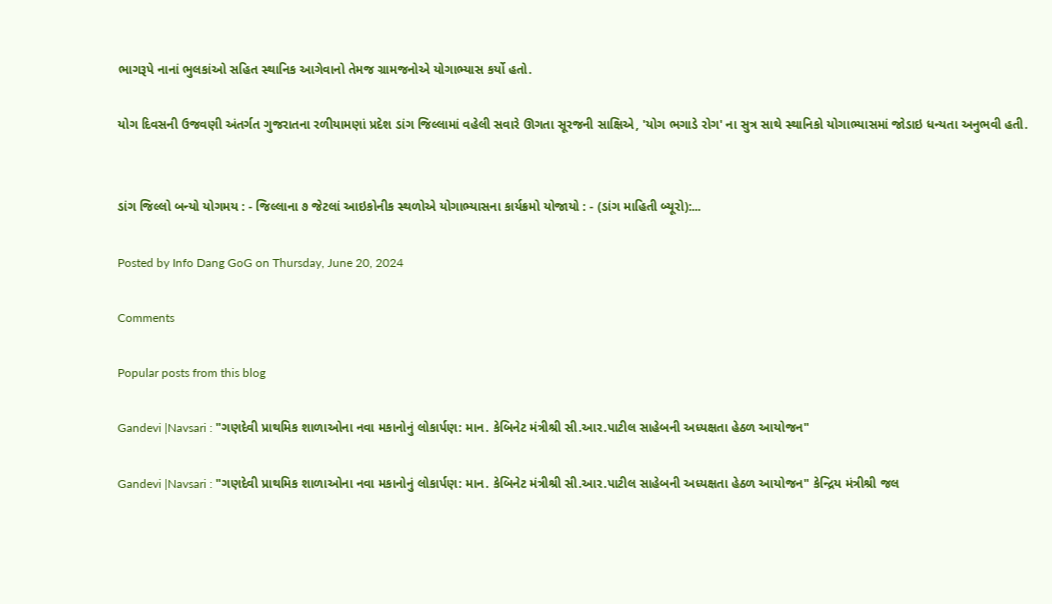ભાગરૂપે નાનાં ભુલકાંઓ સહિત સ્થાનિક આગેવાનો તેમજ ગ્રામજનોએ યોગાભ્યાસ કર્યો હતો.

યોગ દિવસની ઉજવણી અંતર્ગત ગુજરાતના રળીયામણાં પ્રદેશ ડાંગ જિલ્લામાં વહેલી સવારે ઊગતા સૂરજની સાક્ષિએ, 'યોગ ભગાડે રોગ' ના સુત્ર સાથે સ્થાનિકો યોગાભ્યાસમાં જોડાઇ ધન્યતા અનુભવી હતી.


ડાંગ જિલ્લો બન્યો યોગમય : - જિલ્લાના ૭ જેટલાં આઇકોનીક સ્થળોએ યોગાભ્યાસના કાર્યક્રમો યોજાયો : - (ડાંગ માહિતી બ્યૂરો):...

Posted by Info Dang GoG on Thursday, June 20, 2024

Comments

Popular posts from this blog

Gandevi |Navsari : "ગણદેવી પ્રાથમિક શાળાઓના નવા મકાનોનું લોકાર્પણ: માન. કેબિનેટ મંત્રીશ્રી સી.આર.પાટીલ સાહેબની અધ્યક્ષતા હેઠળ આયોજન"

Gandevi |Navsari : "ગણદેવી પ્રાથમિક શાળાઓના નવા મકાનોનું લોકાર્પણ: માન. કેબિનેટ મંત્રીશ્રી સી.આર.પાટીલ સાહેબની અધ્યક્ષતા હેઠળ આયોજન" કેન્દ્રિય મંત્રીશ્રી જલ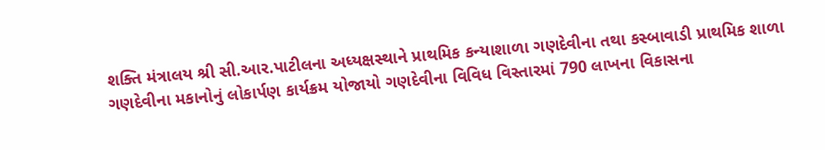શક્તિ મંત્રાલય શ્રી સી.આર.પાટીલના અધ્યક્ષસ્થાને પ્રાથમિક કન્યાશાળા ગણદેવીના તથા કસ્બાવાડી પ્રાથમિક શાળા ગણદેવીના મકાનોનું લોકાર્પણ કાર્યક્રમ યોજાયો ગણદેવીના વિવિધ વિસ્તારમાં 790 લાખના વિકાસના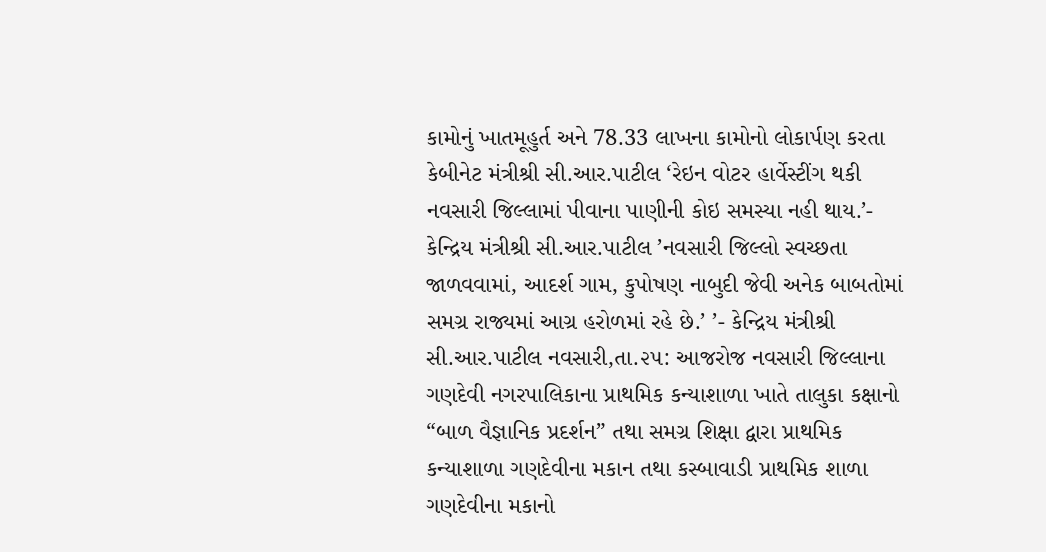કામોનું ખાતમૂહુર્ત અને 78.33 લાખના કામોનો લોકાર્પણ કરતા કેબીનેટ મંત્રીશ્રી સી.આર.પાટીલ ‘રેઇન વોટર હાર્વેસ્ટીંગ થકી નવસારી જિલ્લામાં પીવાના પાણીની કોઇ સમસ્યા નહી થાય.’- કેન્દ્રિય મંત્રીશ્રી સી.આર.પાટીલ ’નવસારી જિલ્લો સ્વચ્છતા જાળવવામાં, આદર્શ ગામ, કુપોષણ નાબુદી જેવી અનેક બાબતોમાં સમગ્ર રાજ્યમાં આગ્ર હરોળમાં રહે છે.’ ’- કેન્દ્રિય મંત્રીશ્રી સી.આર.પાટીલ નવસારી,તા.૨૫: આજરોજ નવસારી જિલ્લાના ગણદેવી નગરપાલિકાના પ્રાથમિક કન્યાશાળા ખાતે તાલુકા કક્ષાનો “બાળ વૈજ્ઞાનિક પ્રદર્શન” તથા સમગ્ર શિક્ષા દ્વારા પ્રાથમિક કન્યાશાળા ગણદેવીના મકાન તથા કસ્બાવાડી પ્રાથમિક શાળા ગણદેવીના મકાનો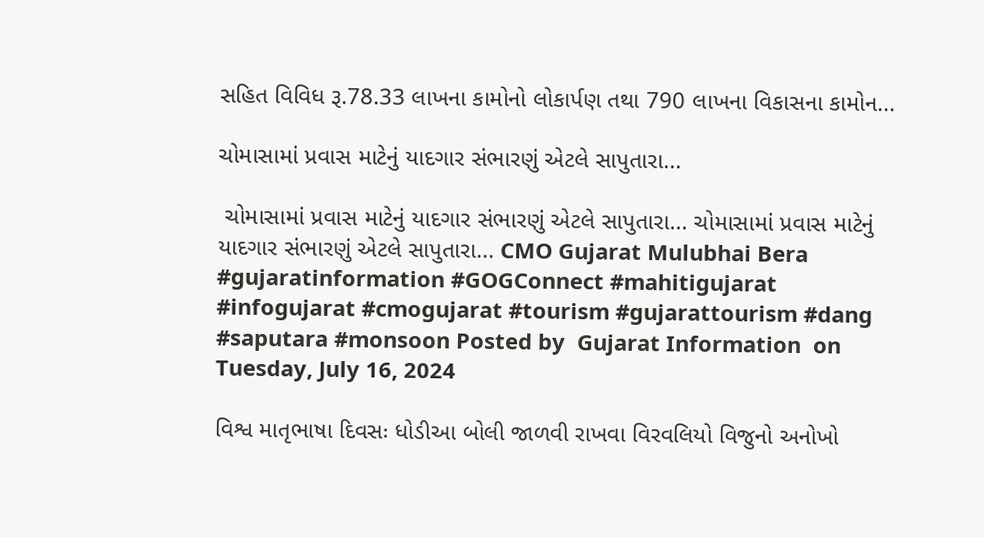સહિત વિવિધ રૂ.78.33 લાખના કામોનો લોકાર્પણ તથા 790 લાખના વિકાસના કામોન...

ચોમાસામાં પ્રવાસ માટેનું યાદગાર સંભારણું એટલે સાપુતારા...

 ચોમાસામાં પ્રવાસ માટેનું યાદગાર સંભારણું એટલે સાપુતારા... ચોમાસામાં પ્રવાસ માટેનું યાદગાર સંભારણું એટલે સાપુતારા... CMO Gujarat Mulubhai Bera #gujaratinformation #GOGConnect #mahitigujarat #infogujarat #cmogujarat #tourism #gujarattourism #dang #saputara #monsoon Posted by  Gujarat Information  on  Tuesday, July 16, 2024

વિશ્વ માતૃભાષા દિવસઃ ધોડીઆ બોલી જાળવી રાખવા વિરવલિયો વિજુનો અનોખો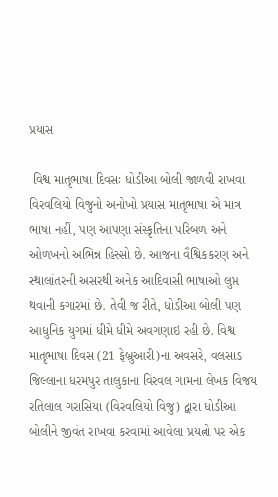પ્રયાસ

 વિશ્વ માતૃભાષા દિવસઃ ધોડીઆ બોલી જાળવી રાખવા વિરવલિયો વિજુનો અનોખો પ્રયાસ માતૃભાષા એ માત્ર ભાષા નહીં, પણ આપણા સંસ્કૃતિના પરિબળ અને ઓળખનો અભિન્ન હિસ્સો છે. આજના વૈશ્વિકકરણ અને સ્થાલાંતરની અસરથી અનેક આદિવાસી ભાષાઓ લુપ્ત થવાની કગારમાં છે. તેવી જ રીતે, ધોડીઆ બોલી પણ આધુનિક યુગમાં ધીમે ધીમે અવગણાઇ રહી છે. વિશ્વ માતૃભાષા દિવસ (21 ફેબ્રુઆરી)ના અવસરે, વલસાડ જિલ્લાના ધરમપુર તાલુકાના વિરવલ ગામના લેખક વિજય રતિલાલ ગરાસિયા (વિરવલિયો વિજુ) દ્વારા ધોડીઆ બોલીને જીવંત રાખવા કરવામાં આવેલા પ્રયત્નો પર એક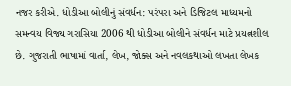નજર કરીએ. ધોડીઆ બોલીનું સંવર્ધન: પરંપરા અને ડિજિટલ માધ્યમનો સમન્વય વિજ્ય ગરાસિયા 2006 થી ધોડીઆ બોલીને સંવર્ધન માટે પ્રયત્નશીલ છે. ગુજરાતી ભાષામાં વાર્તા, લેખ, જોક્સ અને નવલકથાઓ લખતા લેખક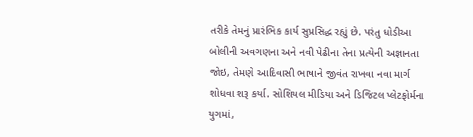તરીકે તેમનું પ્રારંભિક કાર્ય સુપ્રસિદ્ધ રહ્યું છે. પરંતુ ધોડીઆ બોલીની અવગણના અને નવી પેઢીના તેના પ્રત્યેની અજ્ઞાનતા જોઇ, તેમણે આદિવાસી ભાષાને જીવંત રાખવા નવા માર્ગ શોધવા શરૂ કર્યા. સોશિયલ મીડિયા અને ડિજિટલ પ્લેટફોર્મના યુગમાં,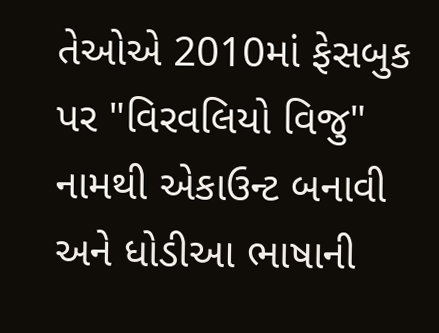તેઓએ 2010માં ફેસબુક પર "વિરવલિયો વિજુ" નામથી એકાઉન્ટ બનાવી અને ધોડીઆ ભાષાની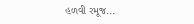હળવી રમૂજ...